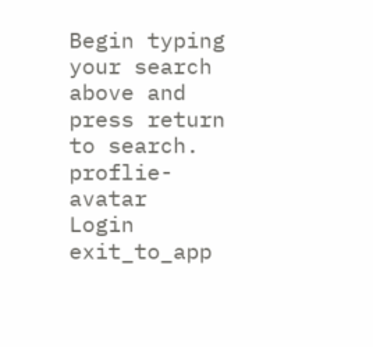Begin typing your search above and press return to search.
proflie-avatar
Login
exit_to_app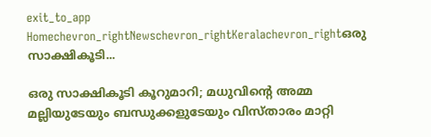exit_to_app
Homechevron_rightNewschevron_rightKeralachevron_rightഒരു സാക്ഷികൂടി...

ഒരു സാക്ഷികൂടി കൂറുമാറി; മധുവിന്‍റെ അമ്മ മല്ലിയുടേയും ബന്ധുക്കളുടേയും വിസ്താരം മാറ്റി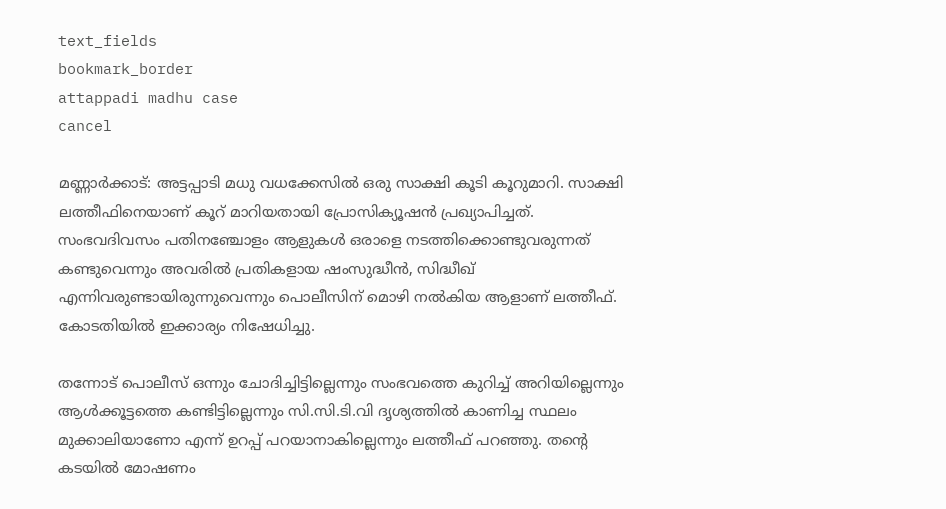text_fields
bookmark_border
attappadi madhu case
cancel

മണ്ണാർക്കാട്: അട്ടപ്പാടി മധു വധക്കേസിൽ ഒരു സാക്ഷി കൂടി കൂറുമാറി. സാക്ഷി ലത്തീഫിനെയാണ് കൂറ് മാറിയതായി പ്രോസിക്യൂഷൻ പ്രഖ്യാപിച്ചത്. സംഭവദിവസം പതിനഞ്ചോളം ആളുകൾ ഒരാളെ നടത്തിക്കൊണ്ടുവരുന്നത് കണ്ടുവെന്നും അവരിൽ പ്രതികളായ ഷംസുദ്ധീൻ, സിദ്ധീഖ് എന്നിവരുണ്ടായിരുന്നുവെന്നും പൊലീസിന് മൊഴി നൽകിയ ആളാണ് ലത്തീഫ്. കോടതിയിൽ ഇക്കാര്യം നിഷേധിച്ചു.

തന്നോട് പൊലീസ് ഒന്നും ചോദിച്ചിട്ടില്ലെന്നും സംഭവത്തെ കുറിച്ച് അറിയില്ലെന്നും ആൾക്കൂട്ടത്തെ കണ്ടിട്ടില്ലെന്നും സി.സി.ടി.വി ദൃശ്യത്തിൽ കാണിച്ച സ്ഥലം മുക്കാലിയാണോ എന്ന് ഉറപ്പ് പറയാനാകില്ലെന്നും ലത്തീഫ് പറഞ്ഞു. തന്‍റെ കടയിൽ മോഷണം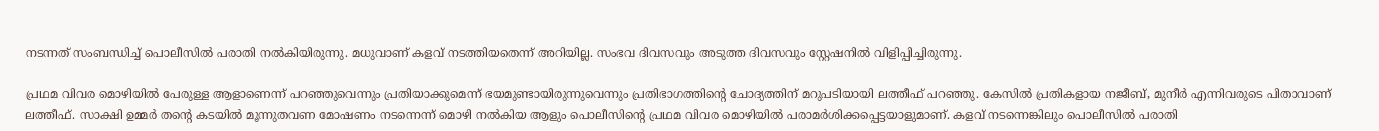നടന്നത് സംബന്ധിച്ച് പൊലീസിൽ പരാതി നൽകിയിരുന്നു. മധുവാണ് കളവ് നടത്തിയതെന്ന് അറിയില്ല. സംഭവ ദിവസവും അടുത്ത ദിവസവും സ്റ്റേഷനിൽ വിളിപ്പിച്ചിരുന്നു.

പ്രഥമ വിവര മൊഴിയിൽ പേരുള്ള ആളാണെന്ന് പറഞ്ഞുവെന്നും പ്രതിയാക്കുമെന്ന് ഭയമുണ്ടായിരുന്നുവെന്നും പ്രതിഭാഗത്തിന്‍റെ ചോദ്യത്തിന് മറുപടിയായി ലത്തീഫ് പറഞ്ഞു. കേസിൽ പ്രതികളായ നജീബ്, മുനീർ എന്നിവരുടെ പിതാവാണ് ലത്തീഫ്. സാക്ഷി ഉമ്മർ തന്‍റെ കടയിൽ മൂന്നുതവണ മോഷണം നടന്നെന്ന് മൊഴി നൽകിയ ആളും പൊലീസിന്‍റെ പ്രഥമ വിവര മൊഴിയിൽ പരാമർശിക്കപ്പെട്ടയാളുമാണ്. കളവ് നടന്നെങ്കിലും പൊലീസിൽ പരാതി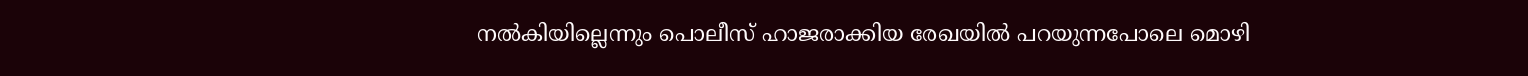നൽകിയില്ലെന്നും പൊലീസ് ഹാജരാക്കിയ രേഖയിൽ പറയുന്നപോലെ മൊഴി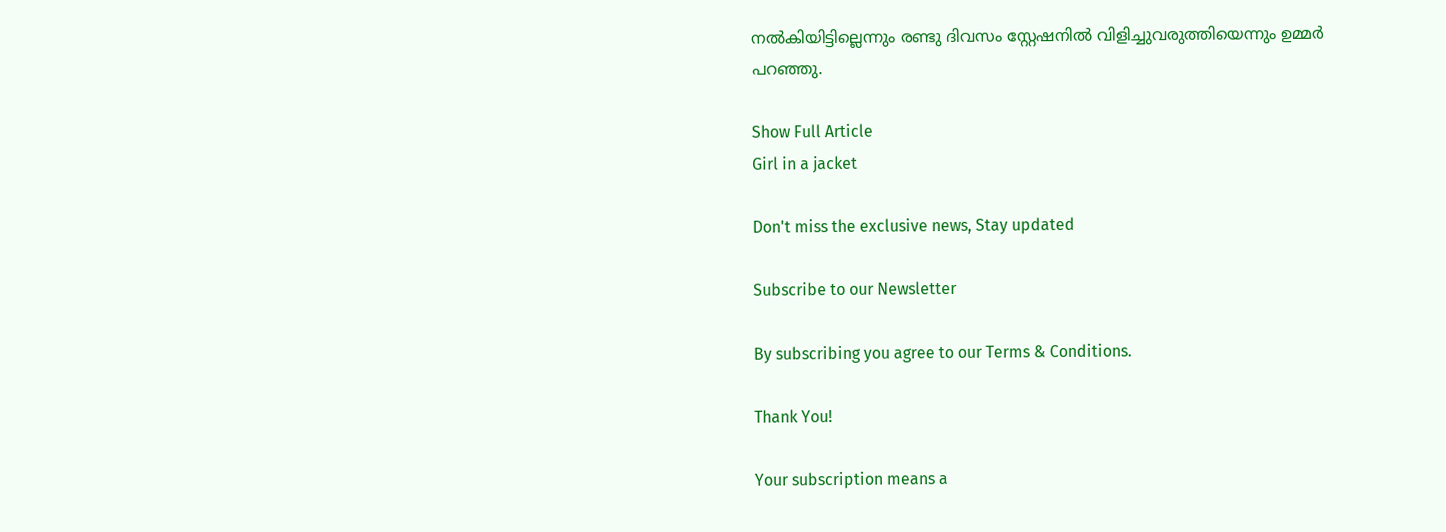നൽകിയിട്ടില്ലെന്നും രണ്ടു ദിവസം സ്റ്റേഷനിൽ വിളിച്ചുവരുത്തിയെന്നും ഉമ്മർ പറഞ്ഞു.

Show Full Article
Girl in a jacket

Don't miss the exclusive news, Stay updated

Subscribe to our Newsletter

By subscribing you agree to our Terms & Conditions.

Thank You!

Your subscription means a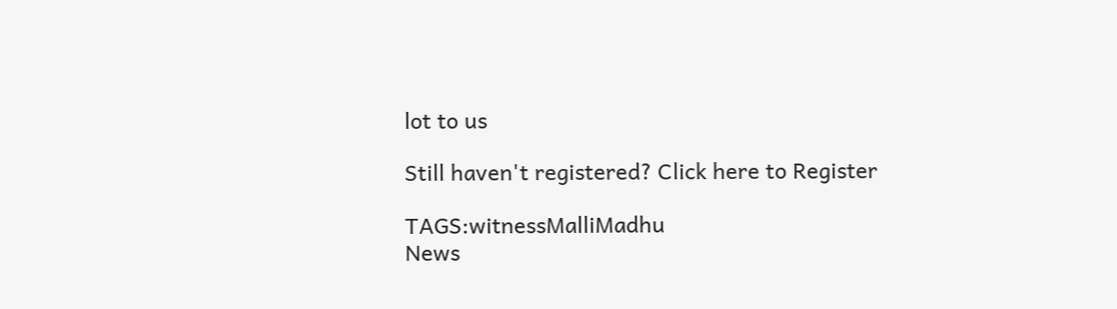lot to us

Still haven't registered? Click here to Register

TAGS:witnessMalliMadhu
News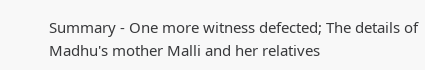Summary - One more witness defected; The details of Madhu's mother Malli and her relatives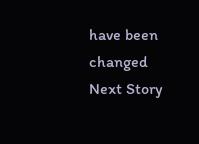have been changed
Next Story